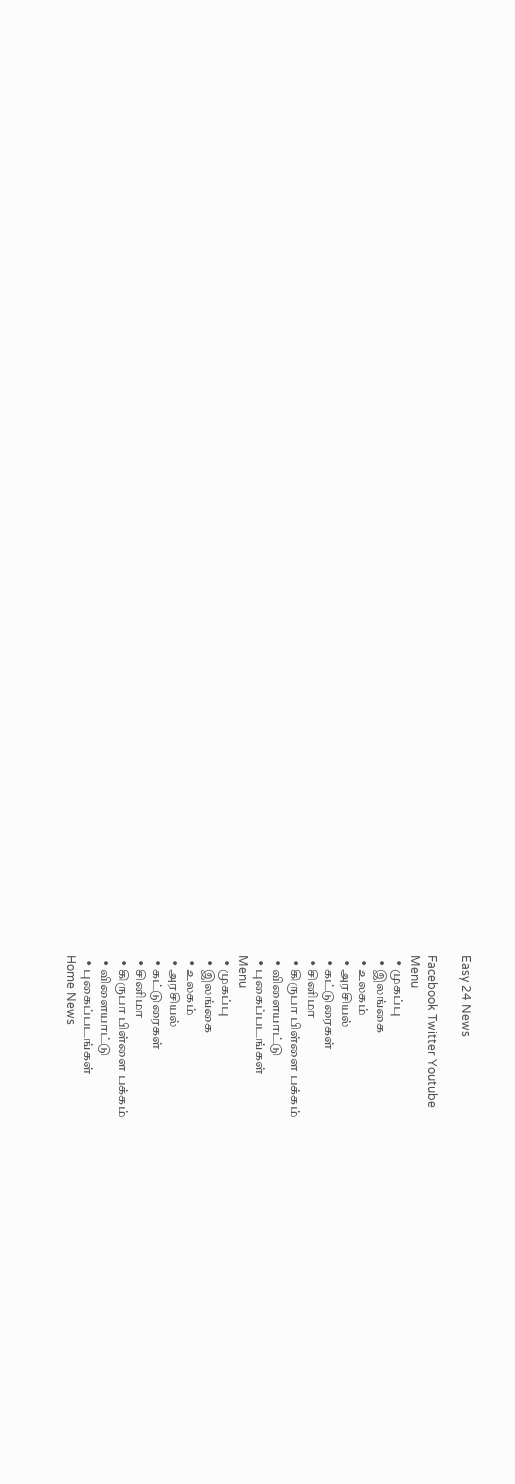Easy 24 News

Facebook Twitter Youtube
Menu
  • முகப்பு
  • இலங்கை
  • உலகம்
  • அரசியல்
  • கட்டுரைகள்
  • சினிமா
  • கிருபா பிள்ளை பக்கம்
  • விளையாட்டு
  • புகைப்படங்கள்
Menu
  • முகப்பு
  • இலங்கை
  • உலகம்
  • அரசியல்
  • கட்டுரைகள்
  • சினிமா
  • கிருபா பிள்ளை பக்கம்
  • விளையாட்டு
  • புகைப்படங்கள்
Home News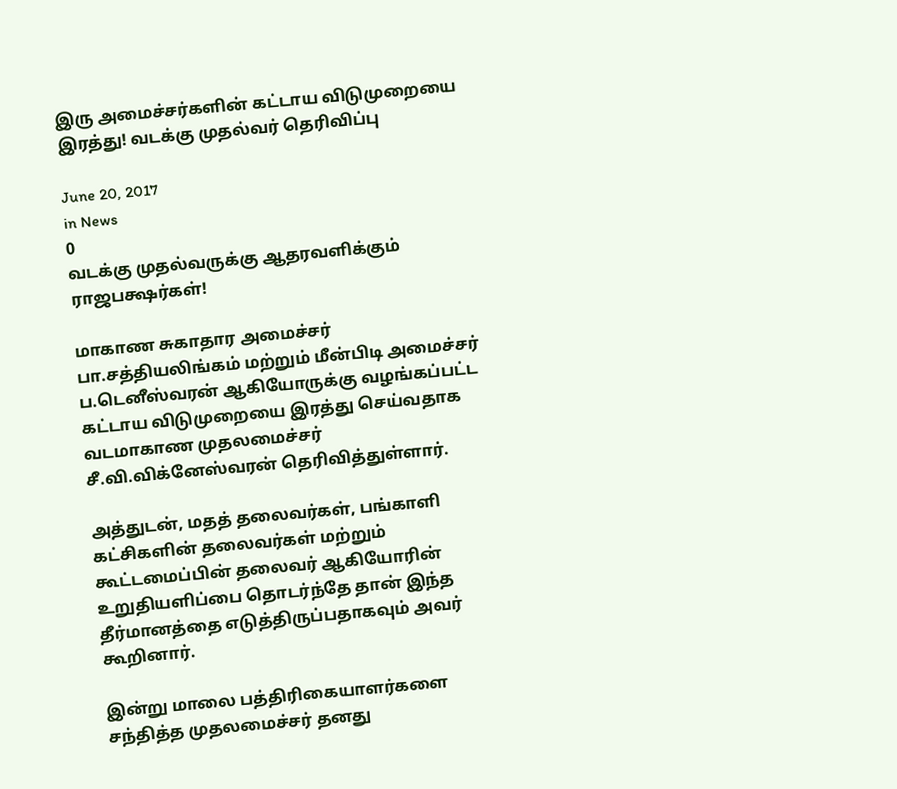இரு அமைச்சர்களின் கட்டாய விடுமுறையை இரத்து! வடக்கு முதல்வர் தெரிவிப்பு

June 20, 2017
in News
0
வடக்கு முதல்வருக்கு ஆதரவளிக்கும் ராஜபக்ஷர்கள்!

மாகாண சுகாதார அமைச்சர் பா.சத்தியலிங்கம் மற்றும் மீன்பிடி அமைச்சர் ப.டெனீஸ்வரன் ஆகியோருக்கு வழங்கப்பட்ட கட்டாய விடுமுறையை இரத்து செய்வதாக வடமாகாண முதலமைச்சர் சீ.வி.விக்னேஸ்வரன் தெரிவித்துள்ளார்.

அத்துடன், மதத் தலைவர்கள், பங்காளி கட்சிகளின் தலைவர்கள் மற்றும் கூட்டமைப்பின் தலைவர் ஆகியோரின் உறுதியளிப்பை தொடர்ந்தே தான் இந்த தீர்மானத்தை எடுத்திருப்பதாகவும் அவர் கூறினார்.

இன்று மாலை பத்திரிகையாளர்களை சந்தித்த முதலமைச்சர் தனது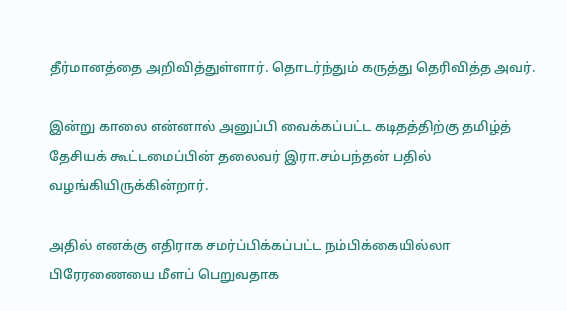தீர்மானத்தை அறிவித்துள்ளார். தொடர்ந்தும் கருத்து தெரிவித்த அவர்.

இன்று காலை என்னால் அனுப்பி வைக்கப்பட்ட கடிதத்திற்கு தமிழ்த் தேசியக் கூட்டமைப்பின் தலைவர் இரா.சம்பந்தன் பதில் வழங்கியிருக்கின்றார்.

அதில் எனக்கு எதிராக சமர்ப்பிக்கப்பட்ட நம்பிக்கையில்லா பிரேரணையை மீளப் பெறுவதாக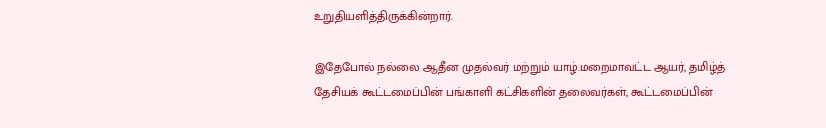உறுதியளித்திருக்கின்றார்.

இதேபோல் நல்லை ஆதீன முதல்வர் மற்றும் யாழ்.மறைமாவட்ட ஆயர், தமிழ்த் தேசியக் கூட்டமைப்பின் பங்காளி கட்சிகளின் தலைவர்கள், கூட்டமைப்பின்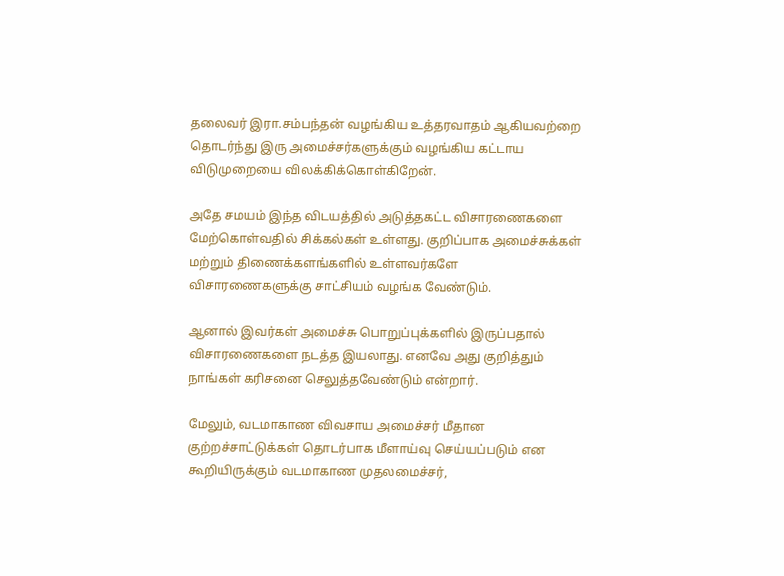தலைவர் இரா.சம்பந்தன் வழங்கிய உத்தரவாதம் ஆகியவற்றை தொடர்ந்து இரு அமைச்சர்களுக்கும் வழங்கிய கட்டாய விடுமுறையை விலக்கிக்கொள்கிறேன்.

அதே சமயம் இந்த விடயத்தில் அடுத்தகட்ட விசாரணைகளை மேற்கொள்வதில் சிக்கல்கள் உள்ளது. குறிப்பாக அமைச்சுக்கள் மற்றும் திணைக்களங்களில் உள்ளவர்களே விசாரணைகளுக்கு சாட்சியம் வழங்க வேண்டும்.

ஆனால் இவர்கள் அமைச்சு பொறுப்புக்களில் இருப்பதால் விசாரணைகளை நடத்த இயலாது. எனவே அது குறித்தும் நாங்கள் கரிசனை செலுத்தவேண்டும் என்றார்.

மேலும், வடமாகாண விவசாய அமைச்சர் மீதான குற்றச்சாட்டுக்கள் தொடர்பாக மீளாய்வு செய்யப்படும் என கூறியிருக்கும் வடமாகாண முதலமைச்சர்,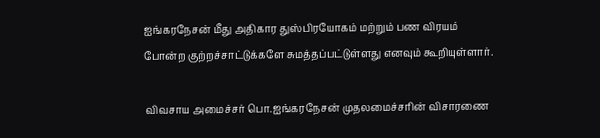ஐங்கரநேசன் மீது அதிகார துஸ்பிரயோகம் மற்றும் பண விரயம் போன்ற குற்றச்சாட்டுக்களே சுமத்தப்பட்டுள்ளது எனவும் கூறியுள்ளார்.

விவசாய அமைச்சர் பொ.ஐங்கரநேசன் முதலமைச்சரின் விசாரணை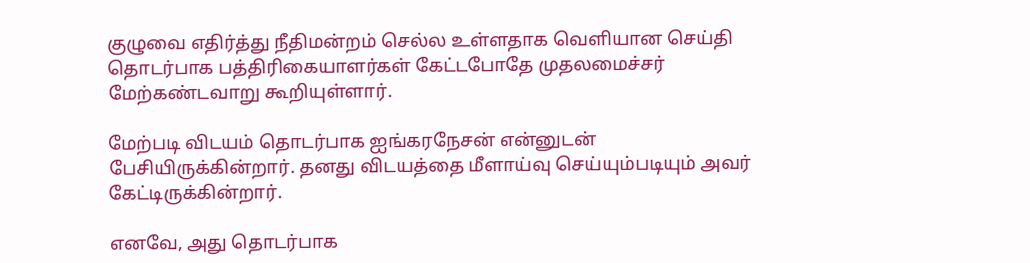குழுவை எதிர்த்து நீதிமன்றம் செல்ல உள்ளதாக வெளியான செய்தி தொடர்பாக பத்திரிகையாளர்கள் கேட்டபோதே முதலமைச்சர் மேற்கண்டவாறு கூறியுள்ளார்.

மேற்படி விடயம் தொடர்பாக ஐங்கரநேசன் என்னுடன் பேசியிருக்கின்றார். தனது விடயத்தை மீளாய்வு செய்யும்படியும் அவர் கேட்டிருக்கின்றார்.

எனவே, அது தொடர்பாக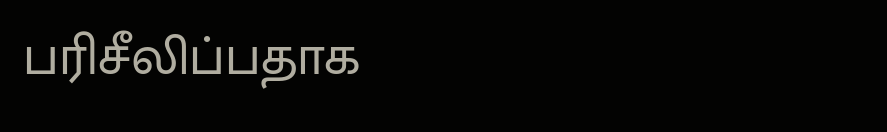பரிசீலிப்பதாக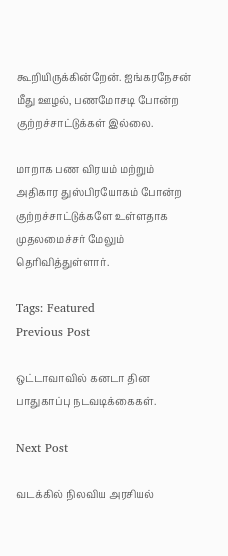கூறியிருக்கின்றேன். ஐங்கரநேசன் மீது ஊழல், பணமோசடி போன்ற குற்றச்சாட்டுக்கள் இல்லை.

மாறாக பண விரயம் மற்றும் அதிகார துஸ்பிரயோகம் போன்ற குற்றச்சாட்டுக்களே உள்ளதாக முதலமைச்சர் மேலும் தெரிவித்துள்ளார்.

Tags: Featured
Previous Post

ஒட்டாவாவில் கனடா தின பாதுகாப்பு நடவடிக்கைகள்.

Next Post

வடக்கில் நிலவிய அரசியல்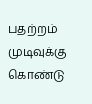பதற்றம் முடிவுக்கு கொண்டு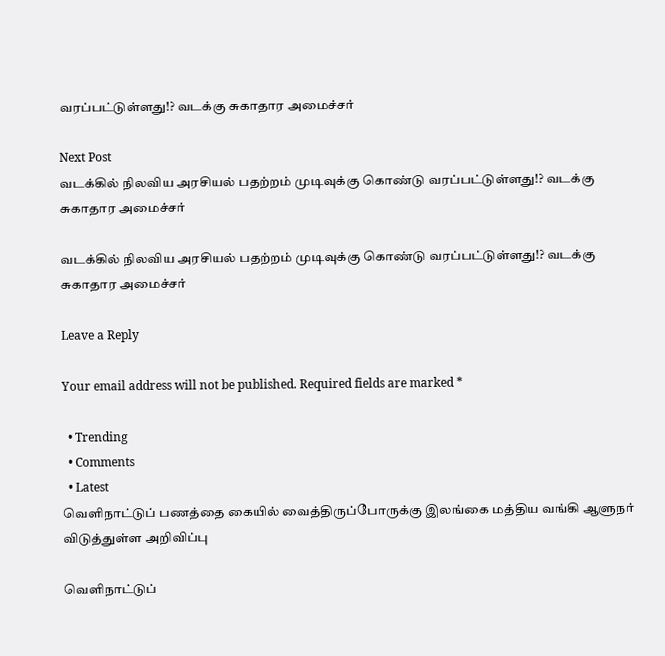வரப்பட்டுள்ளது!? வடக்கு சுகாதார அமைச்சர்

Next Post
வடக்கில் நிலவிய அரசியல் பதற்றம் முடிவுக்கு கொண்டு வரப்பட்டுள்ளது!? வடக்கு சுகாதார அமைச்சர்

வடக்கில் நிலவிய அரசியல் பதற்றம் முடிவுக்கு கொண்டு வரப்பட்டுள்ளது!? வடக்கு சுகாதார அமைச்சர்

Leave a Reply

Your email address will not be published. Required fields are marked *

  • Trending
  • Comments
  • Latest
வெளிநாட்டுப் பணத்தை கையில் வைத்திருப்போருக்கு இலங்கை மத்திய வங்கி ஆளுநர் விடுத்துள்ள அறிவிப்பு

வெளிநாட்டுப்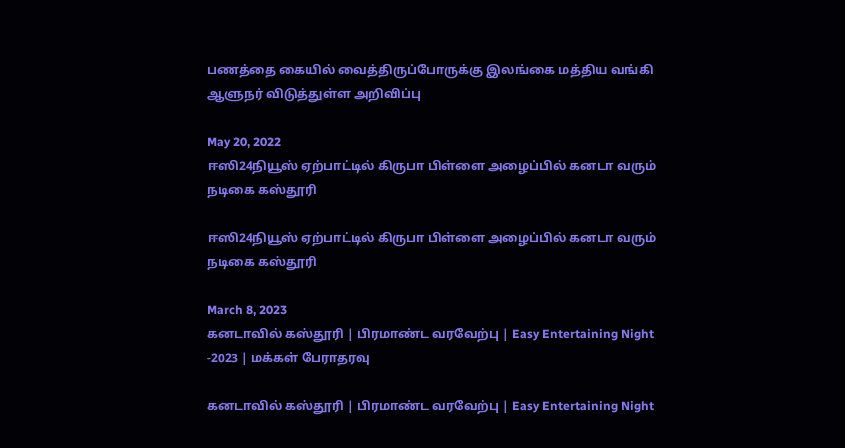பணத்தை கையில் வைத்திருப்போருக்கு இலங்கை மத்திய வங்கி ஆளுநர் விடுத்துள்ள அறிவிப்பு

May 20, 2022
ஈஸி24நியூஸ் ஏற்பாட்டில் கிருபா பிள்ளை அழைப்பில் கனடா வரும் நடிகை கஸ்தூரி

ஈஸி24நியூஸ் ஏற்பாட்டில் கிருபா பிள்ளை அழைப்பில் கனடா வரும் நடிகை கஸ்தூரி

March 8, 2023
கனடாவில் கஸ்தூரி | பிரமாண்ட வரவேற்பு | Easy Entertaining Night -2023 | மக்கள் பேராதரவு

கனடாவில் கஸ்தூரி | பிரமாண்ட வரவேற்பு | Easy Entertaining Night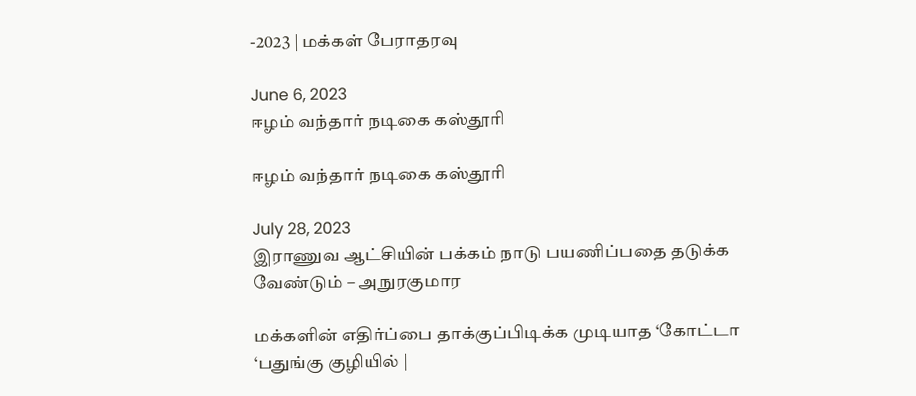-2023 | மக்கள் பேராதரவு

June 6, 2023
ஈழம் வந்தார் நடிகை கஸ்தூரி

ஈழம் வந்தார் நடிகை கஸ்தூரி

July 28, 2023
இராணுவ ஆட்சியின் பக்கம் நாடு பயணிப்பதை தடுக்க வேண்டும் – அநுரகுமார

மக்களின் எதிர்ப்பை தாக்குப்பிடிக்க முடியாத ‘கோட்டா ‘பதுங்கு குழியில் |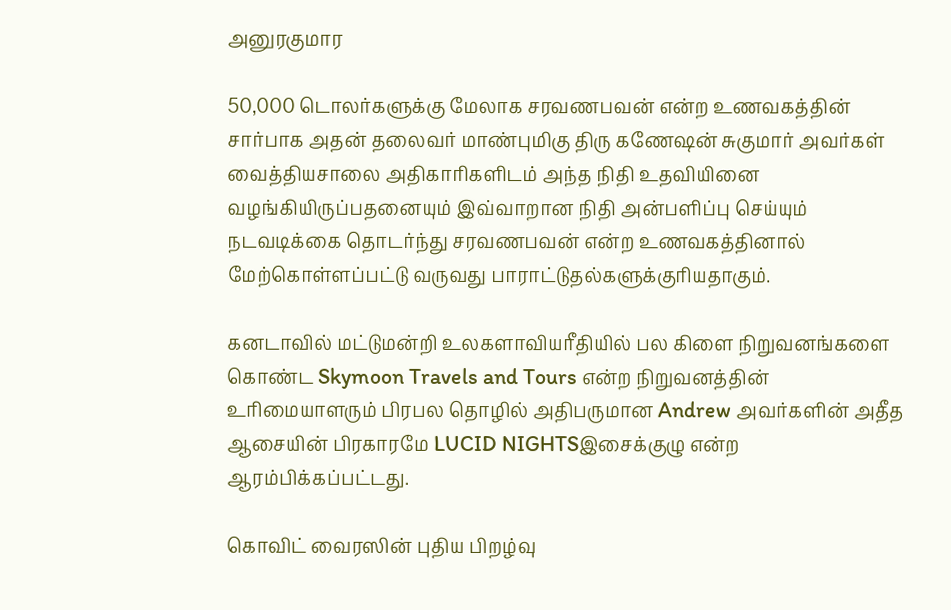அனுரகுமார

50,000 டொலர்களுக்கு மேலாக சரவணபவன் என்ற உணவகத்தின் சார்பாக அதன் தலைவர் மாண்புமிகு திரு கணேஷன் சுகுமார் அவர்கள் வைத்தியசாலை அதிகாரிகளிடம் அந்த நிதி உதவியினை வழங்கியிருப்பதனையும் இவ்வாறான நிதி அன்பளிப்பு செய்யும் நடவடிக்கை தொடர்ந்து சரவணபவன் என்ற உணவகத்தினால் மேற்கொள்ளப்பட்டு வருவது பாராட்டுதல்களுக்குரியதாகும்.

கனடாவில் மட்டுமன்றி உலகளாவியரீதியில் பல கிளை நிறுவனங்களை கொண்ட Skymoon Travels and Tours என்ற நிறுவனத்தின் உரிமையாளரும் பிரபல தொழில் அதிபருமான Andrew அவர்களின் அதீத ஆசையின் பிரகாரமே LUCID NIGHTSஇசைக்குழு என்ற ஆரம்பிக்கப்பட்டது.

கொவிட் வைரஸின் புதிய பிறழ்வு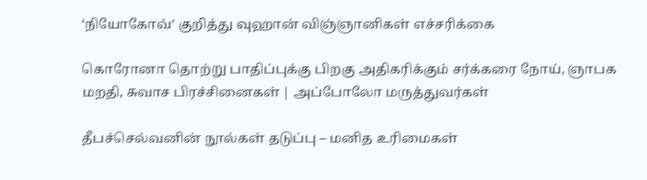‘நியோகோவ்’ குறித்து வுஹான் விஞ்ஞானிகள் எச்சரிக்கை

கொரோனா தொற்று பாதிப்புக்கு பிறகு அதிகரிக்கும் சர்க்கரை நோய், ஞாபக மறதி, சுவாச பிரச்சினைகள் | அப்போலோ மருத்துவர்கள்

தீபச்செல்வனின் நூல்கள் தடுப்பு – மனித உரிமைகள்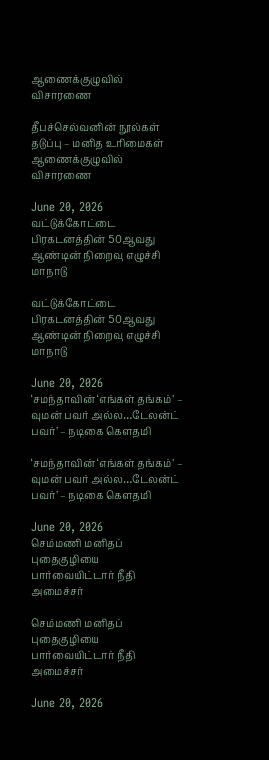ஆணைக்குழுவில் விசாரணை

தீபச்செல்வனின் நூல்கள் தடுப்பு – மனித உரிமைகள் ஆணைக்குழுவில் விசாரணை

June 20, 2026
வட்டுக்கோட்டை பிரகடனத்தின் 50ஆவது ஆண்டின் நிறைவு எழுச்சி மாநாடு

வட்டுக்கோட்டை பிரகடனத்தின் 50ஆவது ஆண்டின் நிறைவு எழுச்சி மாநாடு

June 20, 2026
‘சமந்தாவின் ‘எங்கள் தங்கம்’ – வுமன் பவர் அல்ல…டேலன்ட் பவர்’ – நடிகை கௌதமி

‘சமந்தாவின் ‘எங்கள் தங்கம்’ – வுமன் பவர் அல்ல…டேலன்ட் பவர்’ – நடிகை கௌதமி

June 20, 2026
செம்மணி மனிதப் புதைகுழியை பார்வையிட்டார் நீதி அமைச்சர்

செம்மணி மனிதப் புதைகுழியை பார்வையிட்டார் நீதி அமைச்சர்

June 20, 2026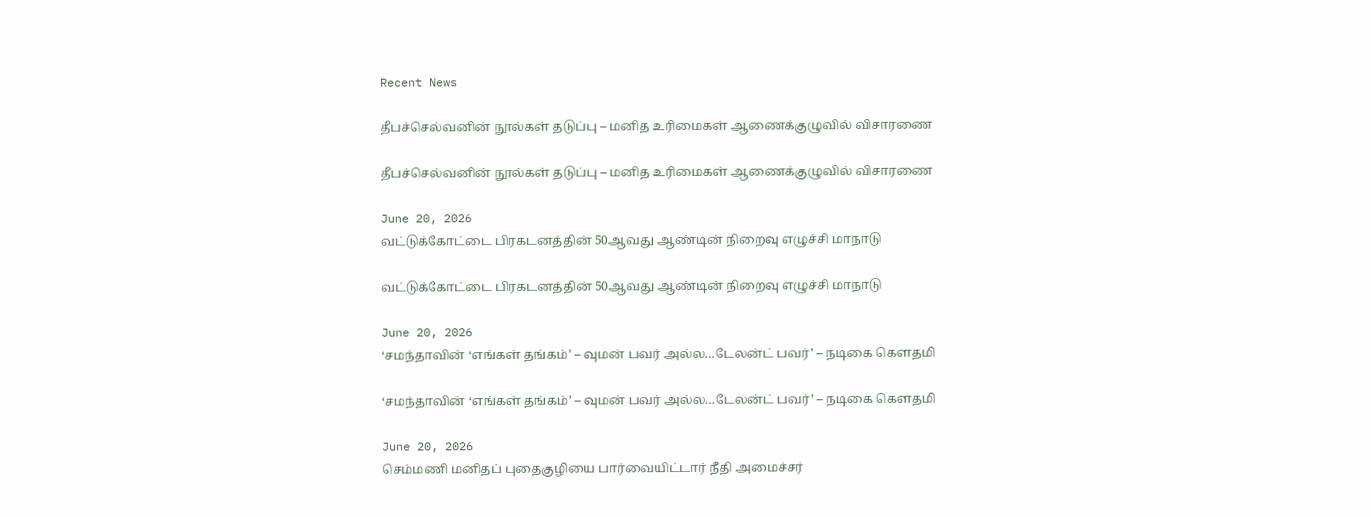Recent News

தீபச்செல்வனின் நூல்கள் தடுப்பு – மனித உரிமைகள் ஆணைக்குழுவில் விசாரணை

தீபச்செல்வனின் நூல்கள் தடுப்பு – மனித உரிமைகள் ஆணைக்குழுவில் விசாரணை

June 20, 2026
வட்டுக்கோட்டை பிரகடனத்தின் 50ஆவது ஆண்டின் நிறைவு எழுச்சி மாநாடு

வட்டுக்கோட்டை பிரகடனத்தின் 50ஆவது ஆண்டின் நிறைவு எழுச்சி மாநாடு

June 20, 2026
‘சமந்தாவின் ‘எங்கள் தங்கம்’ – வுமன் பவர் அல்ல…டேலன்ட் பவர்’ – நடிகை கௌதமி

‘சமந்தாவின் ‘எங்கள் தங்கம்’ – வுமன் பவர் அல்ல…டேலன்ட் பவர்’ – நடிகை கௌதமி

June 20, 2026
செம்மணி மனிதப் புதைகுழியை பார்வையிட்டார் நீதி அமைச்சர்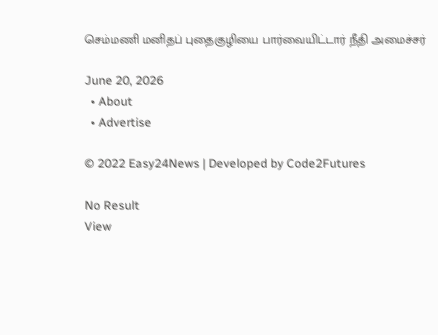செம்மணி மனிதப் புதைகுழியை பார்வையிட்டார் நீதி அமைச்சர்

June 20, 2026
  • About
  • Advertise

© 2022 Easy24News | Developed by Code2Futures

No Result
View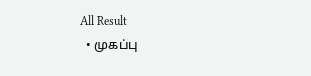All Result
  • முகப்பு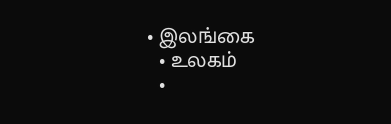• இலங்கை
  • உலகம்
  •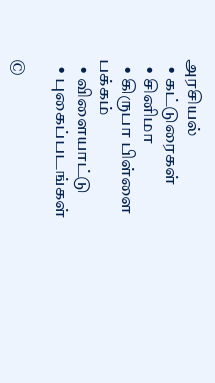அரசியல்
  • கட்டுரைகள்
  • சினிமா
  • கிருபா பிள்ளை பக்கம்
  • விளையாட்டு
  • புகைப்படங்கள்

©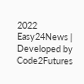2022 Easy24News | Developed by Code2Futures